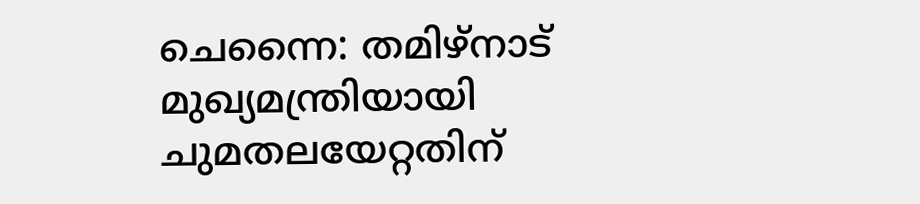ചെന്നൈ: തമിഴ്നാട് മുഖ്യമന്ത്രിയായി ചുമതലയേറ്റതിന്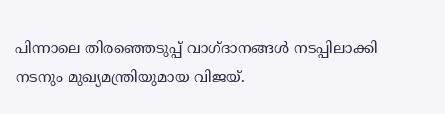പിന്നാലെ തിരഞ്ഞെടുപ്പ് വാഗ്ദാനങ്ങൾ നടപ്പിലാക്കി നടനും മുഖ്യമന്ത്രിയുമായ വിജയ്.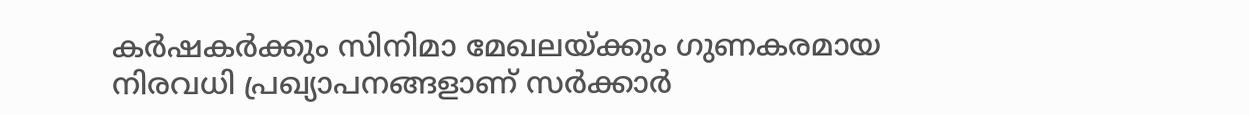കർഷകർക്കും സിനിമാ മേഖലയ്ക്കും ഗുണകരമായ നിരവധി പ്രഖ്യാപനങ്ങളാണ് സർക്കാർ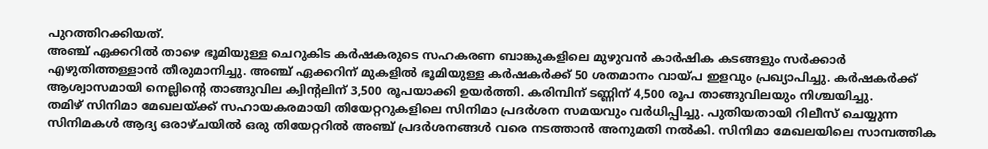പുറത്തിറക്കിയത്.
അഞ്ച് ഏക്കറിൽ താഴെ ഭൂമിയുള്ള ചെറുകിട കർഷകരുടെ സഹകരണ ബാങ്കുകളിലെ മുഴുവൻ കാർഷിക കടങ്ങളും സർക്കാർ എഴുതിത്തള്ളാൻ തീരുമാനിച്ചു. അഞ്ച് ഏക്കറിന് മുകളിൽ ഭൂമിയുള്ള കർഷകർക്ക് 50 ശതമാനം വായ്പ ഇളവും പ്രഖ്യാപിച്ചു. കർഷകർക്ക് ആശ്വാസമായി നെല്ലിന്റെ താങ്ങുവില ക്വിന്റലിന് 3,500 രൂപയാക്കി ഉയർത്തി. കരിമ്പിന് ടണ്ണിന് 4,500 രൂപ താങ്ങുവിലയും നിശ്ചയിച്ചു.
തമിഴ് സിനിമാ മേഖലയ്ക്ക് സഹായകരമായി തിയേറ്ററുകളിലെ സിനിമാ പ്രദർശന സമയവും വർധിപ്പിച്ചു. പുതിയതായി റിലീസ് ചെയ്യുന്ന സിനിമകൾ ആദ്യ ഒരാഴ്ചയിൽ ഒരു തിയേറ്ററിൽ അഞ്ച് പ്രദർശനങ്ങൾ വരെ നടത്താൻ അനുമതി നൽകി. സിനിമാ മേഖലയിലെ സാമ്പത്തിക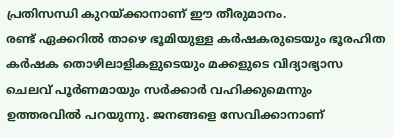പ്രതിസന്ധി കുറയ്ക്കാനാണ് ഈ തീരുമാനം.
രണ്ട് ഏക്കറിൽ താഴെ ഭൂമിയുള്ള കർഷകരുടെയും ഭൂരഹിത കർഷക തൊഴിലാളികളുടെയും മക്കളുടെ വിദ്യാഭ്യാസ ചെലവ് പൂർണമായും സർക്കാർ വഹിക്കുമെന്നും ഉത്തരവിൽ പറയുന്നു. ജനങ്ങളെ സേവിക്കാനാണ്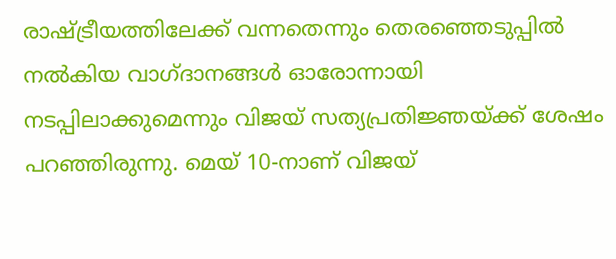രാഷ്ട്രീയത്തിലേക്ക് വന്നതെന്നും തെരഞ്ഞെടുപ്പിൽ നൽകിയ വാഗ്ദാനങ്ങൾ ഓരോന്നായി നടപ്പിലാക്കുമെന്നും വിജയ് സത്യപ്രതിജ്ഞയ്ക്ക് ശേഷം പറഞ്ഞിരുന്നു. മെയ് 10-നാണ് വിജയ്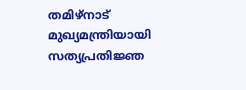തമിഴ്നാട് മുഖ്യമന്ത്രിയായി സത്യപ്രതിജ്ഞ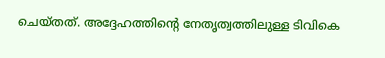ചെയ്തത്. അദ്ദേഹത്തിന്റെ നേതൃത്വത്തിലുള്ള ടിവികെ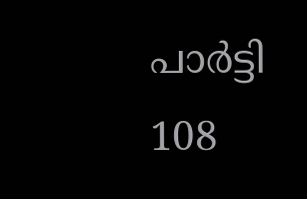പാർട്ടി 108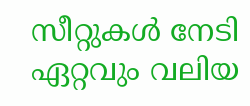സീറ്റുകൾ നേടി ഏറ്റവും വലിയ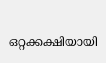ഒറ്റക്കക്ഷിയായി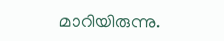മാറിയിരുന്നു.